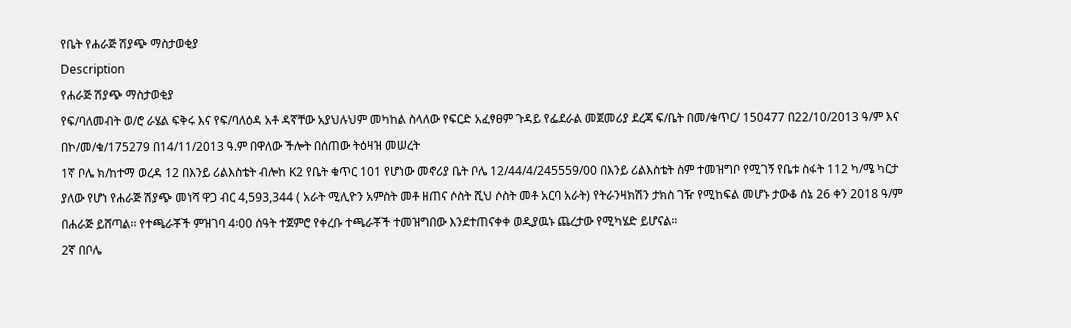የቤት የሐራጅ ሽያጭ ማስታወቂያ
Description
የሐራጅ ሽያጭ ማስታወቂያ
የፍ/ባለመብት ወ/ሮ ራሄል ፍቅሩ እና የፍ/ባለዕዳ አቶ ዳኛቸው አያህሉህም መካከል ስላለው የፍርድ አፈፃፀም ጉዳይ የፌደራል መጀመሪያ ደረጃ ፍ/ቤት በመ/ቁጥር/ 150477 በ22/10/2013 ዓ/ም እና በኮ/መ/ቁ/175279 በ14/11/2013 ዓ.ም በዋለው ችሎት በሰጠው ትዕዛዝ መሠረት
1ኛ ቦሌ ክ/ከተማ ወረዳ 12 በእንይ ሪልእስቴት ብሎከ K2 የቤት ቁጥር 101 የሆነው መኖሪያ ቤት ቦሌ 12/44/4/245559/00 በእንይ ሪልእስቴት ስም ተመዝግቦ የሚገኝ የቤቱ ስፋት 112 ካ/ሜ ካርታ ያለው የሆነ የሐራጅ ሽያጭ መነሻ ዋጋ ብር 4,593,344 ( አራት ሚሊዮን አምስት መቶ ዘጠና ሶስት ሺህ ሶስት መቶ አርባ አራት) የትራንዛክሽን ታክስ ገዥ የሚከፍል መሆኑ ታውቆ ሰኔ 26 ቀን 2018 ዓ/ም በሐራጅ ይሸጣል፡፡ የተጫራቾች ምዝገባ 4፡00 ሰዓት ተጀምሮ የቀረቡ ተጫራቾች ተመዝግበው እንደተጠናቀቀ ወዲያዉኑ ጨረታው የሚካሄድ ይሆናል።
2ኛ በቦሌ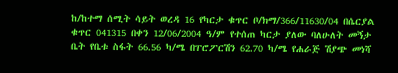ከ/ከተማ ሰሚት ሳይት ወረዳ 16 የካርታ ቁጥር ቦ/ክማ/366/11630/04 በሴርያል ቁጥር 041315 በቀን 12/06/2004 ዓ/ም የተሰጠ ካርታ ያለው ባለሁለት መኝታ ቤት የቤቱ ስፋት 66.56 ካ/ሜ በፐሮፖርሽን 62.70 ካ/ሜ የሐራጅ ሽያጭ መነሻ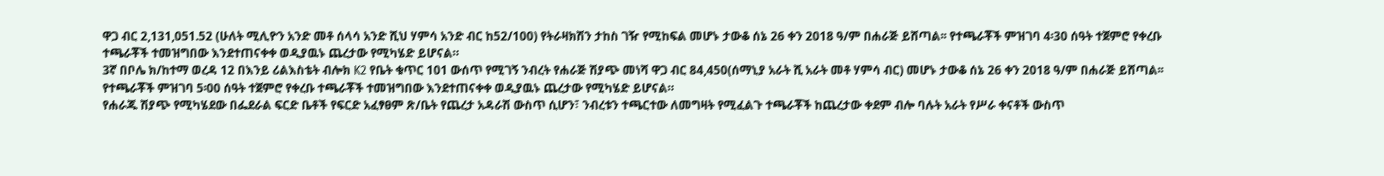ዋጋ ብር 2,131,051.52 (ሁለት ሚሊዮን አንድ መቶ ሰላሳ አንድ ሺህ ሃምሳ አንድ ብር ከ52/100) የትራዛክሽን ታከስ ገዥ የሚከፍል መሆኑ ታውቆ ሰኔ 26 ቀን 2018 ዓ/ም በሐራጅ ይሸጣል፡፡ የተጫራቾች ምዝገባ 4፡30 ሰዓት ተጀምሮ የቀረቡ ተጫራቾች ተመዝግበው እንደተጠናቀቀ ወዲያዉኑ ጨረታው የሚካሄድ ይሆናል።
3ኛ በቦሌ ክ/ከተማ ወረዳ 12 በእንይ ሪልእስቴት ብሎክ K2 የቤት ቁጥር 101 ውሰጥ የሚገኝ ንብረት የሐራጅ ሽያጭ መነሻ ዋጋ ብር 84,450(ሰማኒያ አራት ሺ አራት መቶ ሃምሳ ብር) መሆኑ ታውቆ ሰኔ 26 ቀን 2018 ዓ/ም በሐራጅ ይሸጣል፡፡ የተጫራቾች ምዝገባ 5፡00 ሰዓት ተጀምሮ የቀረቡ ተጫራቾች ተመዝግበው እንደተጠናቀቀ ወዲያዉኑ ጨረታው የሚካሄድ ይሆናል።
የሐራጁ ሽያጭ የሚካሄደው በፌደራል ፍርድ ቤቶች የፍርድ አፈፃፀም ጽ/ቤት የጨረታ አዳራሽ ውስጥ ሲሆን፣ ንብረቱን ተጫርተው ለመግዛት የሚፈልጉ ተጫራቾች ከጨረታው ቀደም ብሎ ባሉት አራት የሥራ ቀናቶች ውስጥ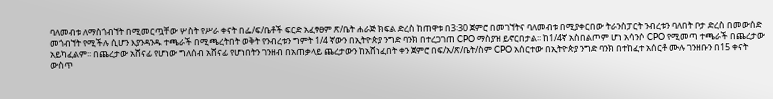ባለመብቱ ለማስጎብኘት በሚመርጧቸው ሦስት የሥራ ቀናት በፌ/ፍ/ቤቶች ፍርድ አፈፃፀም ጽ/ቤት ሐራጅ ክፍል ድረስ ከጠዋቱ በ3፡30 ጀምሮ በመገኘትና ባለመብቱ በሚያቀርበው ትራንስፓርት ንብረቱን ባለበት ቦታ ድረስ በመውሰድ መጎብኘት የሚችሉ ሲሆን እያንዳንዱ ተጫራች በሚጫረትበት ወቅት የንብረቱን ግምት 1/4 ኛውን በኢትዮጵያ ንግድ ባንክ በተረጋገጠ CPO ማስያዝ ይኖርበታል፡፡ ከ1/4ኛ አስበልጦም ሆነ አሳንሶ CPO የሚመጣ ተጫራች በጨረታው አይካፈልም፡፡ በጨረታው አሸናፊ የሆነው ግለሰብ አሸናፊ የሆነበትን ገንዘብ በአጠቃላይ ጨረታውን ከአሸነፈበት ቀን ጀምሮ በፍ/አ/ጽ/ቤት/ስም CPO አሰርተው በኢትዮጵያ ንግድ ባንክ በተከፈተ አሰርቶ ሙሉ ገንዘቡን በ15 ቀናት ውስጥ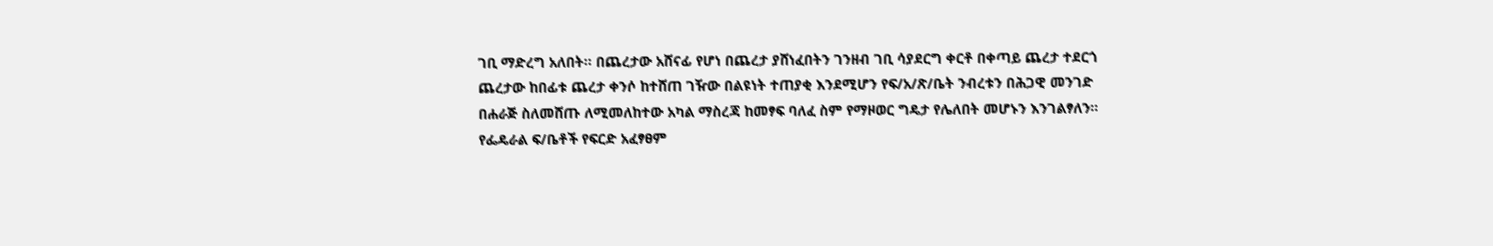ገቢ ማድረግ አለበት፡፡ በጨረታው አሸናፊ የሆነ በጨረታ ያሸነፈበትን ገንዘብ ገቢ ሳያደርግ ቀርቶ በቀጣይ ጨረታ ተደርጎ ጨረታው ከበፊቱ ጨረታ ቀንሶ ከተሸጠ ገዥው በልዩነት ተጠያቂ እንደሚሆን የፍ/አ/ጽ/ቤት ንብረቱን በሕጋዊ መንገድ በሐራጅ ስለመሸጡ ለሚመለከተው አካል ማስረጃ ከመፃፍ ባለፈ ስም የማዞወር ግዴታ የሌለበት መሆኑን እንገልፃለን።
የፌዴራል ፍ/ቤቶች የፍርድ አፈፃፀም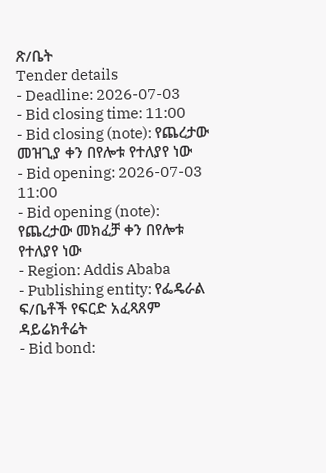ጽ/ቤት
Tender details
- Deadline: 2026-07-03
- Bid closing time: 11:00
- Bid closing (note): የጨረታው መዝጊያ ቀን በየሎቱ የተለያየ ነው
- Bid opening: 2026-07-03 11:00
- Bid opening (note): የጨረታው መክፈቻ ቀን በየሎቱ የተለያየ ነው
- Region: Addis Ababa
- Publishing entity: የፌዴራል ፍ/ቤቶች የፍርድ አፈጻጸም ዳይሬክቶሬት
- Bid bond: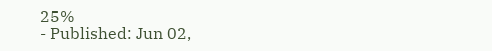25%
- Published: Jun 02,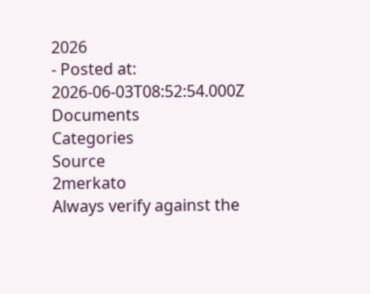2026
- Posted at: 2026-06-03T08:52:54.000Z
Documents
Categories
Source
2merkato
Always verify against the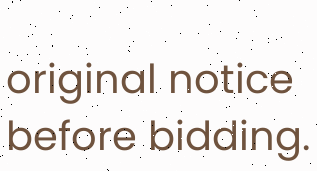original notice before bidding.